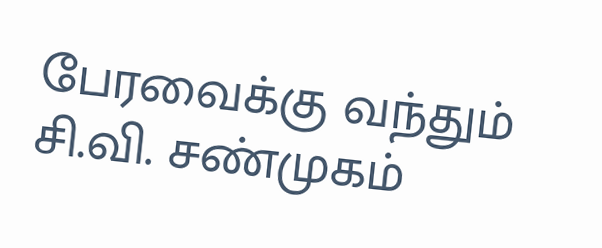பேரவைக்கு வந்தும் சி.வி. சண்முகம்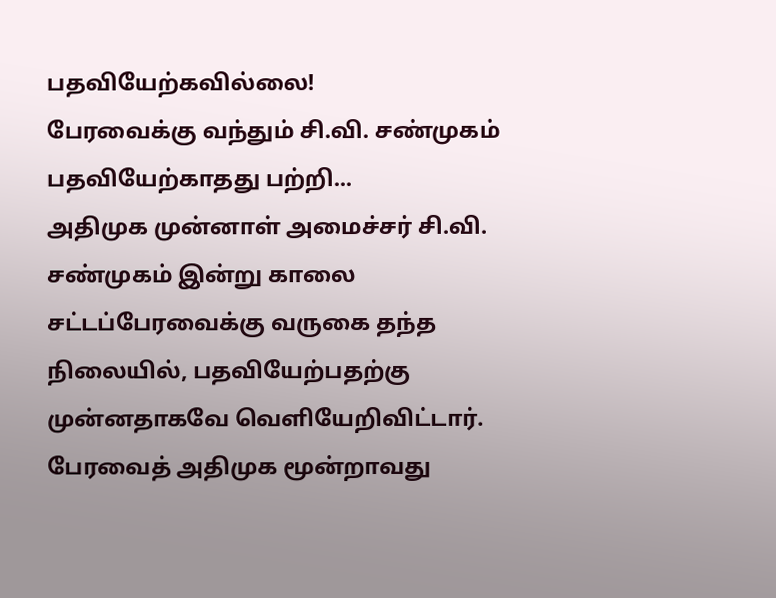பதவியேற்கவில்லை!
பேரவைக்கு வந்தும் சி.வி. சண்முகம் பதவியேற்காதது பற்றி...
அதிமுக முன்னாள் அமைச்சர் சி.வி. சண்முகம் இன்று காலை சட்டப்பேரவைக்கு வருகை தந்த நிலையில், பதவியேற்பதற்கு முன்னதாகவே வெளியேறிவிட்டார்.
பேரவைத் அதிமுக மூன்றாவது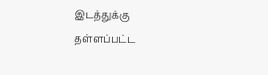இடத்துக்கு தள்ளப்பட்ட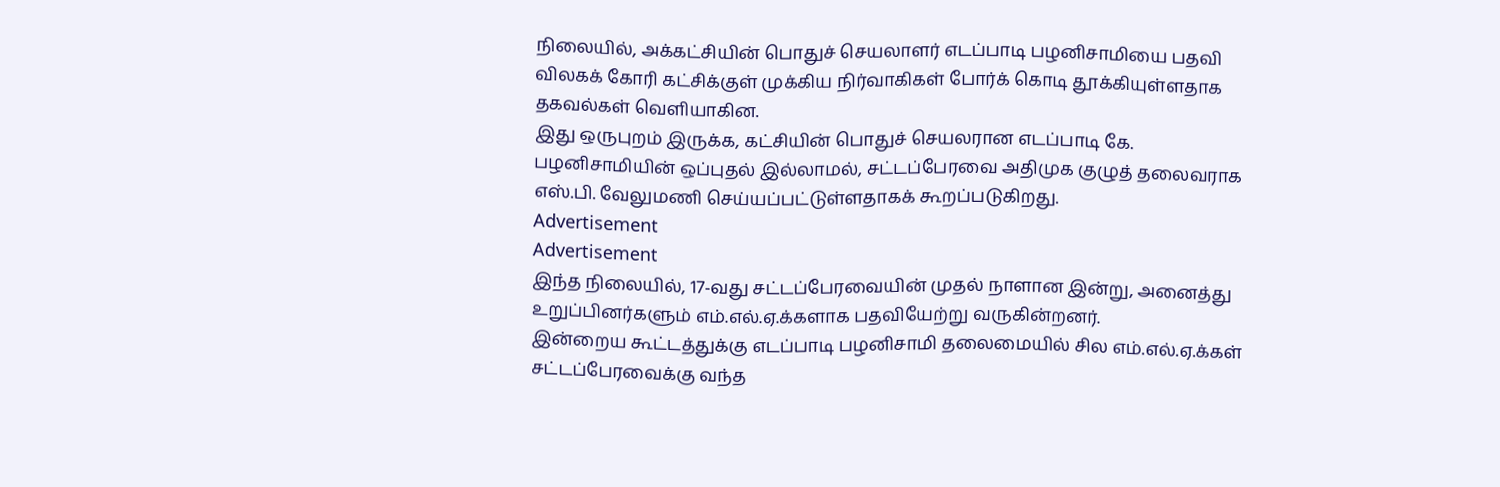நிலையில், அக்கட்சியின் பொதுச் செயலாளர் எடப்பாடி பழனிசாமியை பதவி விலகக் கோரி கட்சிக்குள் முக்கிய நிர்வாகிகள் போர்க் கொடி தூக்கியுள்ளதாக தகவல்கள் வெளியாகின.
இது ஒருபுறம் இருக்க, கட்சியின் பொதுச் செயலரான எடப்பாடி கே. பழனிசாமியின் ஒப்புதல் இல்லாமல், சட்டப்பேரவை அதிமுக குழுத் தலைவராக எஸ்.பி. வேலுமணி செய்யப்பட்டுள்ளதாகக் கூறப்படுகிறது.
Advertisement
Advertisement
இந்த நிலையில், 17-வது சட்டப்பேரவையின் முதல் நாளான இன்று, அனைத்து உறுப்பினர்களும் எம்.எல்.ஏ.க்களாக பதவியேற்று வருகின்றனர்.
இன்றைய கூட்டத்துக்கு எடப்பாடி பழனிசாமி தலைமையில் சில எம்.எல்.ஏ.க்கள் சட்டப்பேரவைக்கு வந்த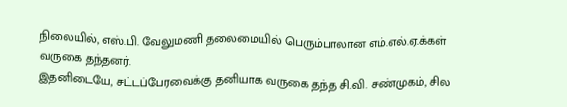நிலையில், எஸ்.பி. வேலுமணி தலைமையில் பெரும்பாலான எம்.எல்.ஏ.க்கள் வருகை தந்தனர்.
இதனிடையே, சட்டப்பேரவைக்கு தனியாக வருகை தந்த சி.வி. சண்முகம், சில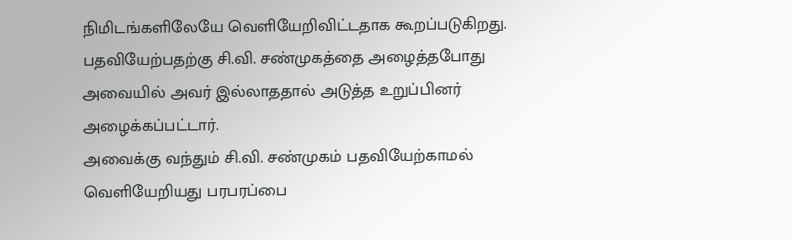நிமிடங்களிலேயே வெளியேறிவிட்டதாக கூறப்படுகிறது. பதவியேற்பதற்கு சி.வி. சண்முகத்தை அழைத்தபோது அவையில் அவர் இல்லாததால் அடுத்த உறுப்பினர் அழைக்கப்பட்டார்.
அவைக்கு வந்தும் சி.வி. சண்முகம் பதவியேற்காமல் வெளியேறியது பரபரப்பை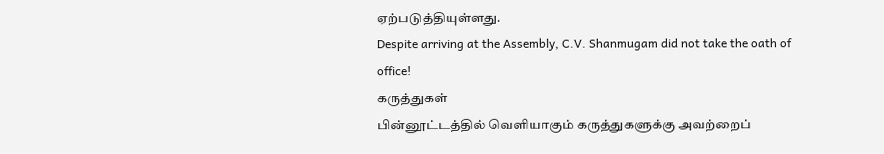ஏற்படுத்தியுள்ளது.
Despite arriving at the Assembly, C.V. Shanmugam did not take the oath of office!
கருத்துகள்
பின்னூட்டத்தில் வெளியாகும் கருத்துகளுக்கு அவற்றைப்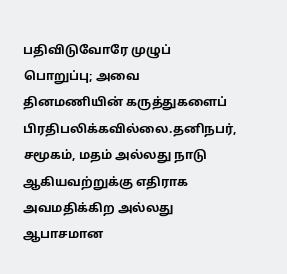பதிவிடுவோரே முழுப் பொறுப்பு; அவை தினமணியின் கருத்துகளைப் பிரதிபலிக்கவில்லை.தனிநபர், சமூகம், மதம் அல்லது நாடு ஆகியவற்றுக்கு எதிராக அவமதிக்கிற அல்லது ஆபாசமான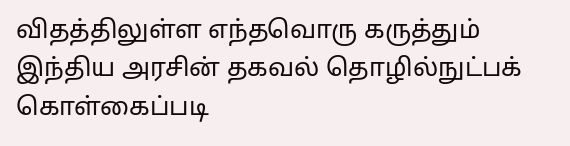விதத்திலுள்ள எந்தவொரு கருத்தும் இந்திய அரசின் தகவல் தொழில்நுட்பக் கொள்கைப்படி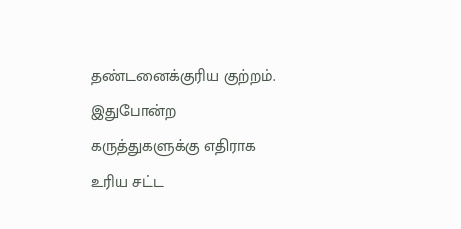தண்டனைக்குரிய குற்றம். இதுபோன்ற கருத்துகளுக்கு எதிராக உரிய சட்ட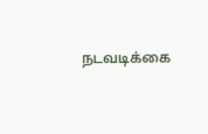நடவடிக்கை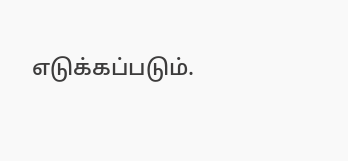எடுக்கப்படும்.